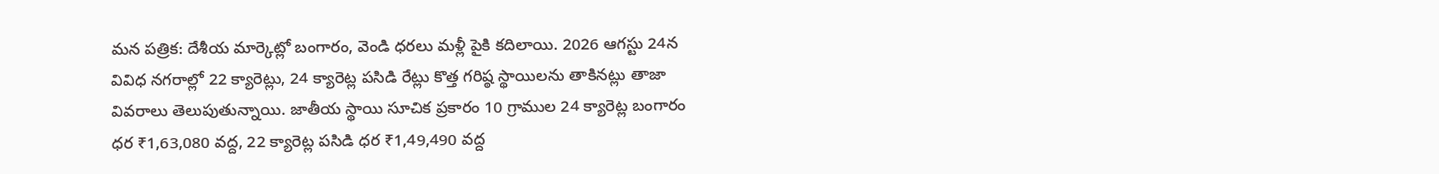మన పత్రిక: దేశీయ మార్కెట్లో బంగారం, వెండి ధరలు మళ్లీ పైకి కదిలాయి. 2026 ఆగస్టు 24న వివిధ నగరాల్లో 22 క్యారెట్లు, 24 క్యారెట్ల పసిడి రేట్లు కొత్త గరిష్ఠ స్థాయిలను తాకినట్లు తాజా వివరాలు తెలుపుతున్నాయి. జాతీయ స్థాయి సూచిక ప్రకారం 10 గ్రాముల 24 క్యారెట్ల బంగారం ధర ₹1,63,080 వద్ద, 22 క్యారెట్ల పసిడి ధర ₹1,49,490 వద్ద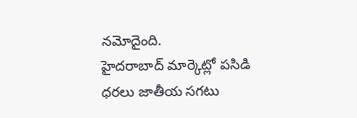నమోదైంది.
హైదరాబాద్ మార్కెట్లో పసిడి ధరలు జాతీయ సగటు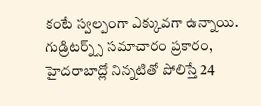కంటే స్వల్పంగా ఎక్కువగా ఉన్నాయి. గుడ్రిటర్న్స్ సమాచారం ప్రకారం, హైదరాబాద్లో నిన్నటితో పోలిస్తే 24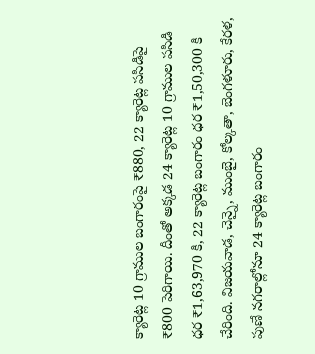క్యారెట్ల 10 గ్రాముల బంగారంపై ₹880, 22 క్యారెట్ల పసిడిపై ₹800 పెరిగాయి. దీంతో అక్కడ 24 క్యారెట్ల 10 గ్రాముల పసిడి ధర ₹1,63,970 కి, 22 క్యారెట్ల బంగారం ధర ₹1,50,300 కి చేరింది. విజయవాడ, చెన్నై, ముంబై, కోల్కతా, బెంగళూరు, కేరళ, పుణే నగరాల్లోనూ 24 క్యారెట్ల బంగారం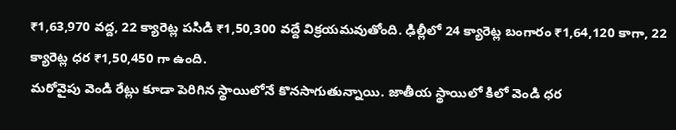₹1,63,970 వద్ద, 22 క్యారెట్ల పసిడి ₹1,50,300 వద్దే విక్రయమవుతోంది. ఢిల్లీలో 24 క్యారెట్ల బంగారం ₹1,64,120 కాగా, 22 క్యారెట్ల ధర ₹1,50,450 గా ఉంది.
మరోవైపు వెండి రేట్లు కూడా పెరిగిన స్థాయిలోనే కొనసాగుతున్నాయి. జాతీయ స్థాయిలో కిలో వెండి ధర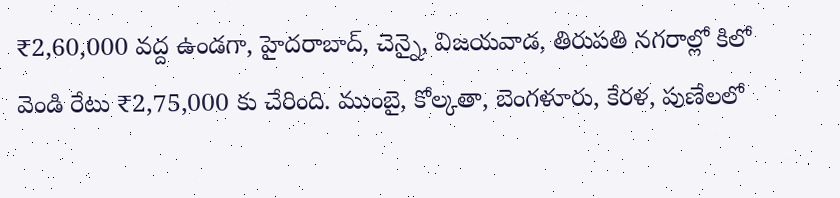₹2,60,000 వద్ద ఉండగా, హైదరాబాద్, చెన్నై, విజయవాడ, తిరుపతి నగరాల్లో కిలో వెండి రేటు ₹2,75,000 కు చేరింది. ముంబై, కోల్కతా, బెంగళూరు, కేరళ, పుణేలలో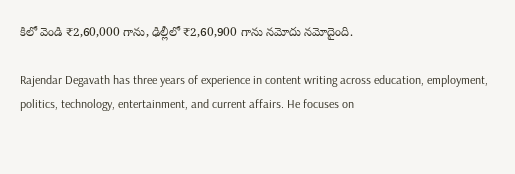కిలో వెండి ₹2,60,000 గాను, ఢిల్లీలో ₹2,60,900 గాను నమోదు నమోదైంది.

Rajendar Degavath has three years of experience in content writing across education, employment, politics, technology, entertainment, and current affairs. He focuses on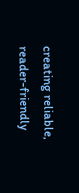creating reliable, reader-friendly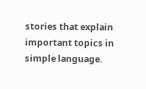stories that explain important topics in simple language.